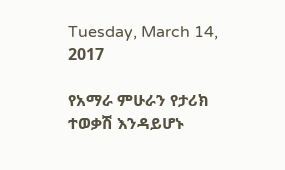Tuesday, March 14, 2017

የአማራ ምሁራን የታሪክ ተወቃሽ እንዳይሆኑ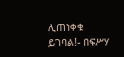ሊጠነቀቁ ይገባል!- በፍሥሃ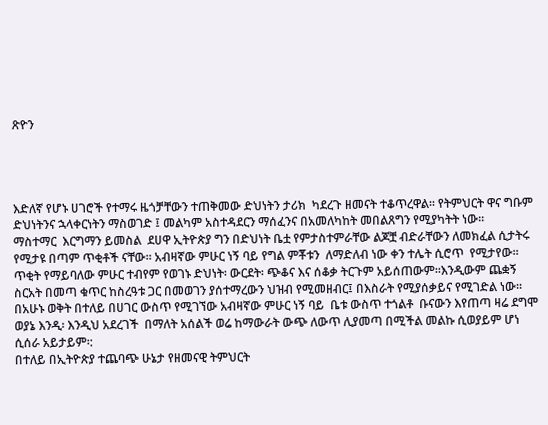ጽዮን




እድለኛ የሆኑ ሀገሮች የተማሩ ዜጎቻቸውን ተጠቅመው ድህነትን ታሪክ  ካደረጉ ዘመናት ተቆጥረዋል፡፡ የትምህርት ዋና ግቡም ድህነትንና ኋላቀርነትን ማስወገድ ፤ መልካም አስተዳደርን ማሰፈንና በአመለካከት መበልጸግን የሚያካትት ነው፡፡
ማስተማር  እርግማን ይመስል  ደሀዋ ኢትዮጵያ ግን በድህነት ቤቷ የምታስተምራቸው ልጆቿ ብድራቸውን ለመክፈል ሲታትሩ የሚታዩ በጣም ጥቂቶች ናቸው፡፡ አብዛኛው ምሁር ነኝ ባይ የግል ምቾቱን  ለማድለብ ነው ቀን ተሌት ሲሮጥ  የሚታየው፡፡ ጥቂት የማይባለው ምሁር ተብየም የወገኑ ድህነት፡ ውርደት፡ ጭቆና እና ሰቆቃ ትርጉም አይሰጠውም፡፡እንዲውም ጨቋኝ ስርአት በመጣ ቁጥር ከስረዓቱ ጋር በመወገን ያሰተማረውን ህዝብ የሚመዘብር፤ በእስራት የሚያሰቃይና የሚገድል ነው፡፡በአሁኑ ወቅት በተለይ በሀገር ውስጥ የሚገኘው አብዛኛው ምሁር ነኝ ባይ  ቤቱ ውስጥ ተጎልቶ  ቡናውን እየጠጣ ዛሬ ደግሞ  ወያኔ እንዲ፡ እንዲህ አደረገች  በማለት አሰልች ወሬ ከማውራት ውጭ ለውጥ ሊያመጣ በሚችል መልኩ ሲወያይም ሆነ ሲሰራ አይታይም፡:
በተለይ በኢትዮጵያ ተጨባጭ ሁኔታ የዘመናዊ ትምህርት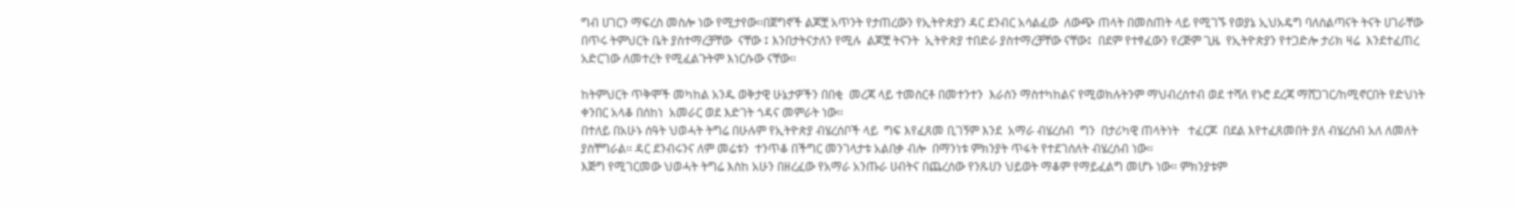ግብ ሀገርን ማፍረስ መስሎ ነው የሚታየው፡፡በጀግኖች ልጆቿ አጥንት የታጠረውን የኢትዮጵያን ዳር ደንብር አሳልፈው  ለውጭ ጠላት በመስጠት ላይ የሚገኙ የወያኔ ኢህአዴግ ባለስልጣናት ትናት ሀገራቸው በጥሩ ትምህርት ቤት ያስተማረቻቸው  ናቸው ፤ እንበታትናታለን የሚሉ  ልጆቿ ትናንት  ኢትዮጵያ ተበድራ ያስተማረቻቸው ናቸው፤  በደም የተፃፈውን የረጅም ጊዜ  የኢትዮጵያን የተጋድሎ ታሪክ ዛሬ  እንደተፈጠረ አድርገው ለመተረት የሚፈልጉትም እነርሱው ናቸው፡፡

ከትምህርት ጥቅሞች መካከል አንዱ ወቅታዊ ሁኔታዎችን በበቂ  መረጃ ላይ ተመስርቶ በመተንተን  እራስን ማስተካከልና የሚወክሉትንም ማህብረሰተብ ወደ ተሻለ የኑሮ ደረጃ ማሸጋገር/ከሚኖርበት የድህነት ቀንበር አላቆ በሰከነ  አመራር ወደ እድገት ጎዳና መምራት ነው፡፡
በተለይ በአሁኑ ሰዓት ህወሓት ትግሬ በሁሉም የኢትዮጵያ ብሄረሰቦች ላይ  ግፍ እየፈጸመ ቢገኝም እንደ  አማራ ብሄረሰብ  ግን  በታሪካዊ ጠላትነት   ተፈርጆ  በደል እየተፈጸመበት ያለ ብሄረሰብ አለ ለመለት ያስቸግራል፡፡ ዳር ደንብሩንና ለም መሬቱን  ተንጥቆ በችግር መንገላታቱ አልበቃ ብሎ  በማንነቱ ምክንያት ጥፋት የተደገሰለት ብሄረሰብ ነው፡፡
እጅግ የሚገርመው ህወሓት ትግሬ እስከ አሁን በዘረፈው የአማራ አንጡራ ሀብትና በጨረሰው የንጹሀን ህይወት ማቆም የማይፈልግ መሆኑ ነው፡፡ ምክንያቱም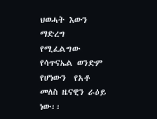ህወሓት እውን ማድረግ የሚፈልግው የሳጥናኤል ወንድም  የሆነውን  የአቶ መለስ ዜናዊን ራዕይ ነው፡፡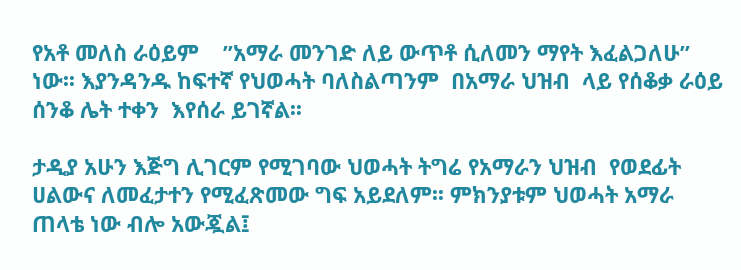የአቶ መለስ ራዕይም    ’’አማራ መንገድ ለይ ውጥቶ ሲለመን ማየት እፈልጋለሁ’’  ነው፡፡ እያንዳንዱ ከፍተኛ የህወሓት ባለስልጣንም  በአማራ ህዝብ  ላይ የሰቆቃ ራዕይ ሰንቆ ሌት ተቀን  እየሰራ ይገኛል፡፡

ታዲያ አሁን እጅግ ሊገርም የሚገባው ህወሓት ትግሬ የአማራን ህዝብ  የወደፊት  ሀልውና ለመፈታተን የሚፈጽመው ግፍ አይደለም፡፡ ምክንያቱም ህወሓት አማራ ጠላቴ ነው ብሎ አውጇል፤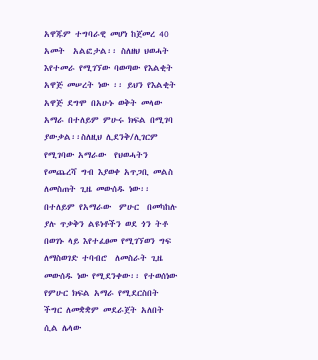አዋጁም ተግባራዊ መሆነ ከጀመረ 40 አመት  አልፎታል፡፡ ስለዘህ ህወሓት እየተመራ የሚገኘው ባወጣው የእልቂት  አዋጅ መሠረት ነው ፡፡ ይህን የእልቂት አዋጅ ደግሞ በአሁኑ ወቅት መላው አማራ በተለይም ምሁሩ ክፍል በሚገባ ያውቃል፡፡ስለዚህ ሊደንቅ/ሊገርም የሚገባው አማራው  የህወሓትን የመጨረሻ ግብ እያወቀ አጥጋቢ መልስ ለመስጠት ጊዜ መውሰዱ ነው፡፡ በተለይም የአማራው  ምሁር  በመካከሉ ያሉ ጥቃቅን ልዩነቶችን ወደ ጎን ትቶ በወገኑ ላይ እየተፈፀመ የሚገኘወን ግፍ ለማስወገድ ተባብሮ  ለመስራት ጊዜ መውሰዱ ነው የሚደንቀው፡፡ የተወሰነው የምሁር ክፍል አማራ የሚደርስበት ችግር ለመቋቋም መደራጀት አለበት ሲል ሌላው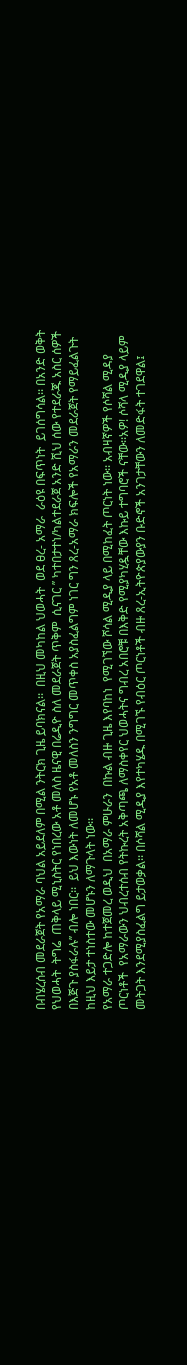በብሄረሰብ መደራጀት የአማራ ባህል አይደለም በሚል ንትርክ ጊዜ ይባክናል፡፡  በዚህ መካከል ህወሓት  ወደ ፀረ- አማራ  ራዕዩ በፍጥነት  ይገሰግሳል፡፡ በአንድ ወቅት የህወሓት  ትግሬ  ጠቅላይ ሚኒስትር የነበረው አቶ መለስ ዜናዊ በሬዲዮ ስለ መደራጀት ጥቅም  ሲናገር ’’ ካተበታተነ/ካልተደራጀ አንድ ሺህ ሰው የተደራጁ አስር ሰዎች በእጅጉ ያስፋራሉ’’ ብሎ ነበር፡፡  ይህ እውነት ለመሆኑ የአቶ መለስን ንግግር መጥቀስ አያስፈልግም ነገር ግን ጸረ-አማራ ክፍሎች የአማራን መደራጀት የማይፈልጉት ከዚህ እይታ ተነስተው መሆኑን ለማጉላት ነው፡፡
የአማራ ተጋድሎ ከተጀመረ ወዲህ  በአማራ ምሁራን  በኩል ብዙ ጊዜ እየባከነ  የሚገኘው ሾሳል ሚዲያ ላይ በሚከፈት ጦርነት ነው፡፡ አብዛኛዎች የሶሻል ሚዳያ ጦርነቶች  የአማራውን ህብረተሰብ የትኩረት አቅጣጫ ለማስቀየር ህወሓትና ግብረ አበሮቹ በእቅድ የሚያካሂዷቸው እኩይ ተግባሮች ናቸው፡፡አዎ! ሶሻላ ሚዲያ ላይም መትጋት እንደሚያስፈልግ ይታወቃል፡፡ በሶሻል ሚዲያ እየተካሄዱ በሚገኙ የብዕር ጦርነቶች ብዙ ጸረ-ኢትዮጵያውያን ቡድኖች አንገታቸውን ለመድፋት ተገደዋል፤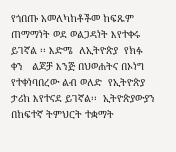የጎበጡ አመለካከቶችመ ከፍጹም ጠማማነት ወደ ወልጋዳነት እየተቀሩ  ይገኛል ፡፡ እድሜ  ለኢትዮጵያ  የክፉ ቀን   ልጆቻ እንጅ በህወሐትና በኦነግ የተቀነባበረው ልብ ወለድ  የኢትዮጵያ ታሪከ እየተናደ ይገኛል፡፡  ኢትዮጵያውያን  በከፍተኛ ትምህርት ተቋማት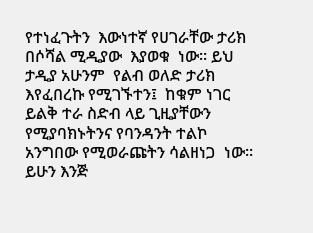የተነፈጉትን  እውነተኛ የሀገራቸው ታሪክ በሶሻል ሚዲያው  እያወቁ  ነው፡፡ ይህ ታዲያ አሁንም  የልብ ወለድ ታሪክ እየፈበረኩ የሚገኙተን፤  ከቁም ነገር ይልቅ ተራ ስድብ ላይ ጊዚያቸውን የሚያባክኑትንና የባንዳንት ተልኮ አንግበው የሚወራጩትን ሳልዘነጋ  ነው፡፡
ይሁን እንጅ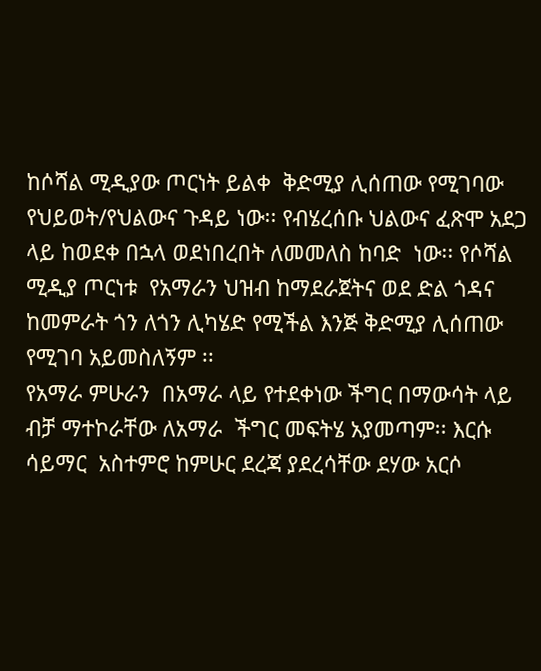ከሶሻል ሚዲያው ጦርነት ይልቀ  ቅድሚያ ሊሰጠው የሚገባው የህይወት/የህልውና ጉዳይ ነው፡፡ የብሄረሰቡ ህልውና ፈጽሞ አደጋ ላይ ከወደቀ በኋላ ወደነበረበት ለመመለስ ከባድ  ነው፡፡ የሶሻል ሚዲያ ጦርነቱ  የአማራን ህዝብ ከማደራጀትና ወደ ድል ጎዳና ከመምራት ጎን ለጎን ሊካሄድ የሚችል እንጅ ቅድሚያ ሊሰጠው የሚገባ አይመስለኝም ፡፡
የአማራ ምሁራን  በአማራ ላይ የተደቀነው ችግር በማውሳት ላይ ብቻ ማተኮራቸው ለአማራ  ችግር መፍትሄ አያመጣም፡፡ እርሱ ሳይማር  አስተምሮ ከምሁር ደረጃ ያደረሳቸው ደሃው አርሶ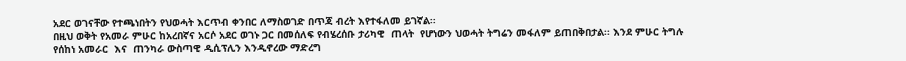አደር ወገናቸው የተጫነበትን የህወሓት እርጥብ ቀንበር ለማስወገድ በጥጃ ብረት እየተፋለመ ይገኛል፡፡
በዚህ ወቅት የአመራ ምሁር ከአረበኛና አርሶ አደር ወገኑ ጋር በመሰለፍ የብሄረሰቡ ታሪካዊ  ጠላት  የሆነውን ህወሓት ትግሬን መፋለም ይጠበቅበታል፡፡ እንደ ምሁር ትግሉ የሰከነ አመራር  እና  ጠንካራ ውስጣዊ ዲሲፕሊን እንዲኖረው ማድረግ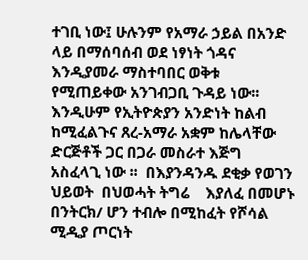ተገቢ ነው፤ ሁሉንም የአማራ ኃይል በአንድ ላይ በማሰባሰብ ወደ ነፃነት ጎዳና እንዲያመራ ማስተባበር ወቅቱ የሚጠይቀው አንገብጋቢ ጉዳይ ነው፡፡ እንዲሁም የኢትዮጵያን አንድነት ከልብ  ከሚፈልጉና ጸረ-አማራ አቋም ከሌላቸው  ድርጅቶች ጋር በጋራ መስራተ እጅግ አስፈላጊ ነው ፡፡  በእያንዳንዱ ደቂቃ የወገን ህይወት  በህወሓት ትግሬ    እያለፈ በመሆኑ  በንትርክ/ ሆን ተብሎ በሚከፈት የሾሳል ሚዲያ ጦርነት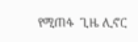የሚጠፋ  ጊዜ ሊኖር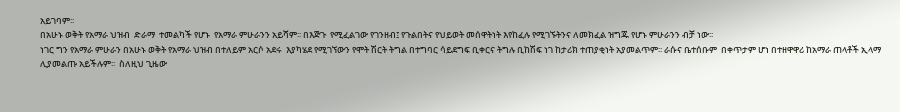አይገባም፡፡
በአሁኑ ወቅት የአማራ ህዝብ  ድራማ  ተመልካች የሆኑ  የአማራ ምሁራንን አይሻም፡፡ በእጅጉ  የሚፈልገው የገንዘብ፤ የጉልበትና የህይወት መሰዋትነት እየከፈሉ የሚገኙትንና ለመክፈል ዝግጁ የሆኑ ምሁራንን ብቻ ነው፡፡
ነገር ግን የአማራ ምሁራን በአሁኑ ወቅት የአማራ ህዝብ በተለይም አርሶ አደሩ  እያካሄደ የሚገኘውን የሞት ሽርት ትግል በተግባር ሳይደግፍ ቢቀርና ትግሉ ቢከሽፍ ነገ ከታሪክ ተጠያቂነት አያመልጥም፡፡ ራሱና ቤተሰቡም  በቀጥታም ሆነ በተዘዋዋሪ ከአማራ ጠላቶች ኢላማ ሊያመልጡ አይችሉም፡፡  ስለዚህ ጊዜው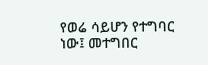የወሬ ሳይሆን የተግባር ነው፤ መተግበር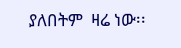ያለበትም  ዛሬ ነው፡፡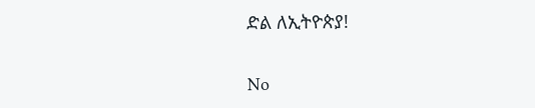ድል ለኢትዮጵያ!

No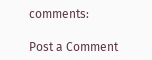comments:

Post a Comment